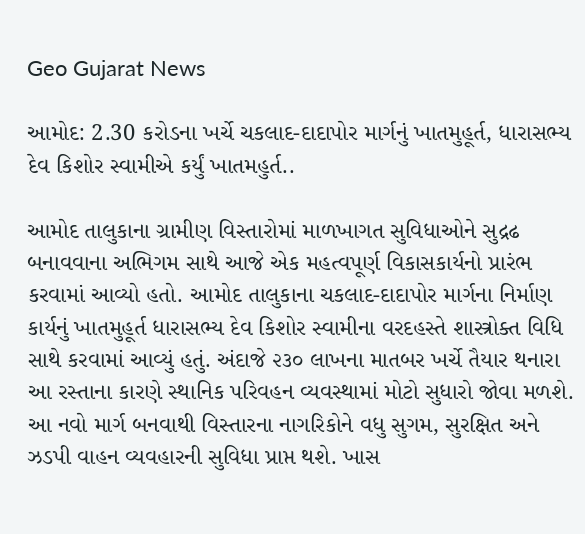Geo Gujarat News

આમોદ: 2.30 કરોડના ખર્ચે ચકલાદ-દાદાપોર માર્ગનું ખાતમુહૂર્ત, ધારાસભ્ય દેવ કિશોર સ્વામીએ કર્યું ખાતમહુર્ત..

આમોદ તાલુકાના ગ્રામીણ વિસ્તારોમાં માળખાગત સુવિધાઓને સુદ્રઢ બનાવવાના અભિગમ સાથે આજે એક મહત્વપૂર્ણ વિકાસકાર્યનો પ્રારંભ કરવામાં આવ્યો હતો. આમોદ તાલુકાના ચકલાદ-દાદાપોર માર્ગના નિર્માણ કાર્યનું ખાતમુહૂર્ત ધારાસભ્ય દેવ કિશોર સ્વામીના વરદહસ્તે શાસ્ત્રોક્ત વિધિ સાથે કરવામાં આવ્યું હતું. અંદાજે ૨૩૦ લાખના માતબર ખર્ચે તૈયાર થનારા આ રસ્તાના કારણે સ્થાનિક પરિવહન વ્યવસ્થામાં મોટો સુધારો જોવા મળશે. આ નવો માર્ગ બનવાથી વિસ્તારના નાગરિકોને વધુ સુગમ, સુરક્ષિત અને ઝડપી વાહન વ્યવહારની સુવિધા પ્રાપ્ત થશે. ખાસ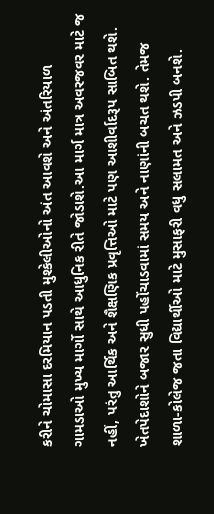કરીને ચોમાસા દરમિયાન પડતી મુશ્કેલીઓનો અંત આવશે અને અંતરિયાળ ગામડાઓ મુખ્ય માર્ગો સાથે આધુનિક રીતે જોડાશે.આ માર્ગ માત્ર અવરજવર માટે જ નહીં, પરંતુ આર્થિક અને શૈક્ષણિક પ્રવૃત્તિઓ માટે પણ આશીર્વાદરૂપ સાબિત થશે. ખેતપેદાશોને બજાર સુધી પહોંચાડવામાં સમય અને નાણાંની બચત થશે. તેમજ શાળા-કોલેજ જતા વિદ્યાર્થીઓ માટે મુસાફરી વધુ સલામત અને ઝડપી બનશે.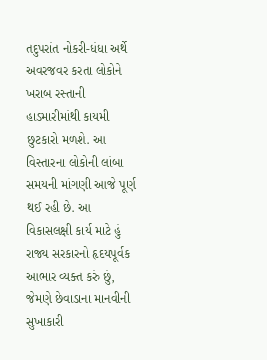તદુપરાંત નોકરી-ધંધા અર્થે અવરજવર કરતા લોકોને ખરાબ રસ્તાની હાડમારીમાંથી કાયમી છુટકારો મળશે. આ વિસ્તારના લોકોની લાંબા સમયની માંગણી આજે પૂર્ણ થઈ રહી છે. આ વિકાસલક્ષી કાર્ય માટે હું રાજ્ય સરકારનો હૃદયપૂર્વક આભાર વ્યક્ત કરું છું, જેમણે છેવાડાના માનવીની સુખાકારી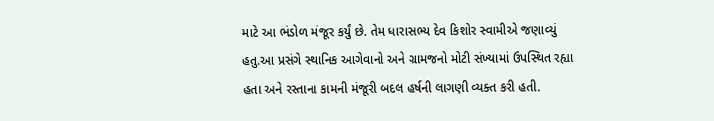માટે આ ભંડોળ મંજૂર કર્યું છે. તેમ ધારાસભ્ય દેવ કિશોર સ્વામીએ જણાવ્યું હતુ.આ પ્રસંગે સ્થાનિક આગેવાનો અને ગ્રામજનો મોટી સંખ્યામાં ઉપસ્થિત રહ્યા હતા અને રસ્તાના કામની મંજૂરી બદલ હર્ષની લાગણી વ્યક્ત કરી હતી.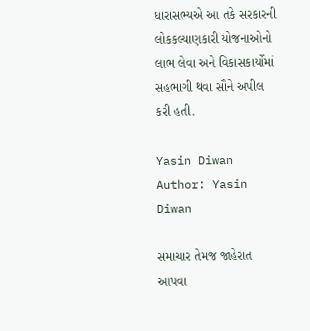ધારાસભ્યએ આ તકે સરકારની લોકકલ્યાણકારી યોજનાઓનો લાભ લેવા અને વિકાસકાર્યોમાં સહભાગી થવા સૌને અપીલ કરી હતી.

Yasin Diwan
Author: Yasin Diwan

સમાચાર તેમજ જાહેરાત આપવા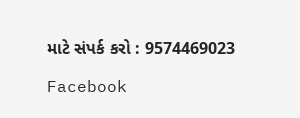માટે સંપર્ક કરો : 9574469023

Facebook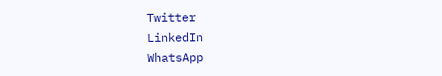Twitter
LinkedIn
WhatsApp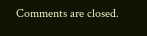Comments are closed.